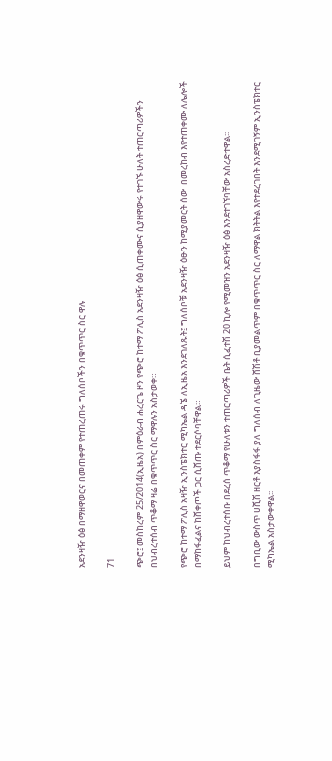አደንዛዥ ዕፅ በማዘዋወርና በመጠቀም የተጠረጠሩ ግለሰቦችን በቁጥጥር ስር ዋሉ

71

ጭሮ፤ መስከረም 25/2014(ኢዜአ) በምዕራብ ሐረርጌ ዞን የጭሮ ከተማ ፖሊስ አደንዛዥ ዕፅ ሲጠቀሙና ሲያዘዋውሩ የተገኙ ሁለት ተጠርጣሪዎችን በህብረተሰብ ጥቆማ ዛሬ በቁጥጥር ስር ማዋሉን አስታወቀ።

የጭሮ ከተማ ፖሊስ አዛዥ ኢንስፔክተር ሚካኤል ዳኜ ለኢዜአ እንደገለጹት፤ ግለሰቦቹ አደንዛዥ ዕፁን ከሚያመርት ሰው  በመረከብ እየተጠቀሙ ለሌሎች በማከፋፈልና ከሸቀጦች ጋር ሲሸጡ ተደርሶባቸዋል።

ይህም ከህብረተሰቡ በደረሰ ጥቆማ የሁለቱን ተጠርጣሪዎች ቤት ሲፈተሽ 20 ኪሎ የሚመዝን አደንዛዥ ዕፅ እንደተገኘባቸው አስረድተዋል፡፡

በግቢው ውስጥ ሀሺሽ ዘርቶ እያስፋፋ ያለ ግለሰብ ለጊዜው ሸሽቶ ቢያመልጥም በቁጥጥር ስር ለማዋል ክትትል እየተደረገበት እንደሚገኝም ኢንስፔክተር ሚካኤል አስታውቀዋል፡፡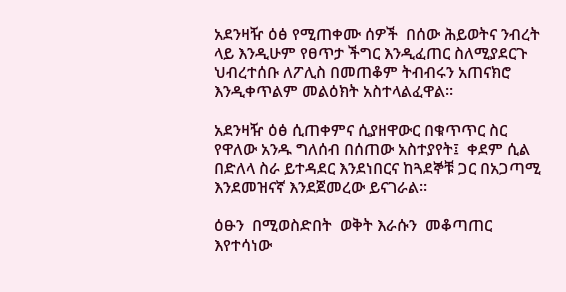አደንዛዥ ዕፅ የሚጠቀሙ ሰዎች  በሰው ሕይወትና ንብረት ላይ እንዲሁም የፀጥታ ችግር እንዲፈጠር ስለሚያደርጉ ህብረተሰቡ ለፖሊስ በመጠቆም ትብብሩን አጠናክሮ እንዲቀጥልም መልዕክት አስተላልፈዋል፡፡

አደንዛዥ ዕፅ ሲጠቀምና ሲያዘዋውር በቁጥጥር ስር የዋለው አንዱ ግለሰብ በሰጠው አስተያየት፤  ቀደም ሲል በድለላ ስራ ይተዳደር እንደነበርና ከጓደኞቹ ጋር በአጋጣሚ እንደመዝናኛ እንደጀመረው ይናገራል፡፡

ዕፁን  በሚወስድበት  ወቅት እራሱን  መቆጣጠር እየተሳነው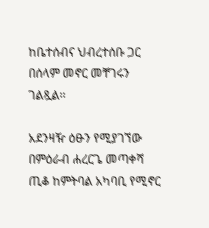ከቤተሰብና ህብረተሰቡ ጋር በሰላም መኖር መቸገሩን ገልጿል፡፡

አደንዛዥ ዕፁን የሚያገኘው  በምዕራብ ሐረርጌ መጣቀሻ ጢቆ ከምትባል አካባቢ የሚኖር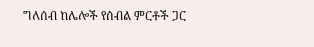ግለሰብ ከሌሎች የሰብል ምርቶች ጋር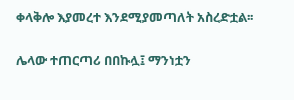ቀላቅሎ እያመረተ እንደሚያመጣለት አስረድቷል፡፡

ሌላው ተጠርጣሪ በበኩሏ፤ ማንነቷን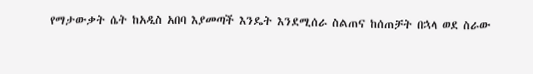የማታውቃት ሴት ከአዲስ አበባ እያመጣች እንዴት እንደሚሰራ ስልጠና ከሰጠቻት በኋላ ወደ ስራው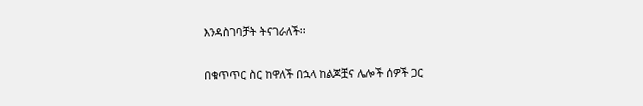እንዳስገባቻት ትናገራለች፡፡

በቁጥጥር ስር ከዋለች በኋላ ከልጆቿና ሌሎች ሰዎች ጋር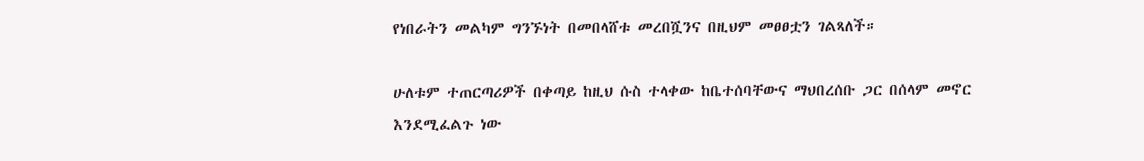የነበራትን መልካም ግንኙነት በመበላሸቱ መረበሿንና በዚህም መፀፀቷን ገልጻለች።

ሁለቱም ተጠርጣሪዎች በቀጣይ ከዚህ ሱስ ተላቀው ከቤተሰባቸውና ማህበረሰቡ ጋር በሰላም መኖር እንደሚፈልጉ ነው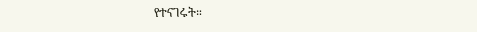የተናገሩት።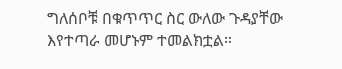ግለሰቦቹ በቁጥጥር ስር ውለው ጉዳያቸው እየተጣራ መሆኑም ተመልክቷል።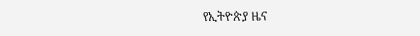የኢትዮጵያ ዜና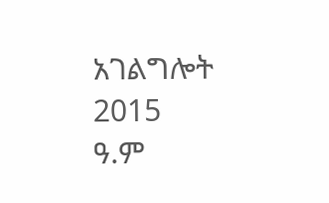አገልግሎት
2015
ዓ.ም